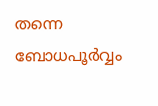തന്നെ ബോധപൂർവ്വം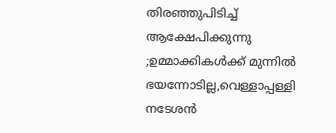തിരഞ്ഞുപിടിച്ച് ആക്ഷേപിക്കുന്നു ;ഉമ്മാക്കികൾക്ക് മുന്നിൽ ഭയന്നോടില്ല,വെള്ളാപ്പള്ളി നടേശൻ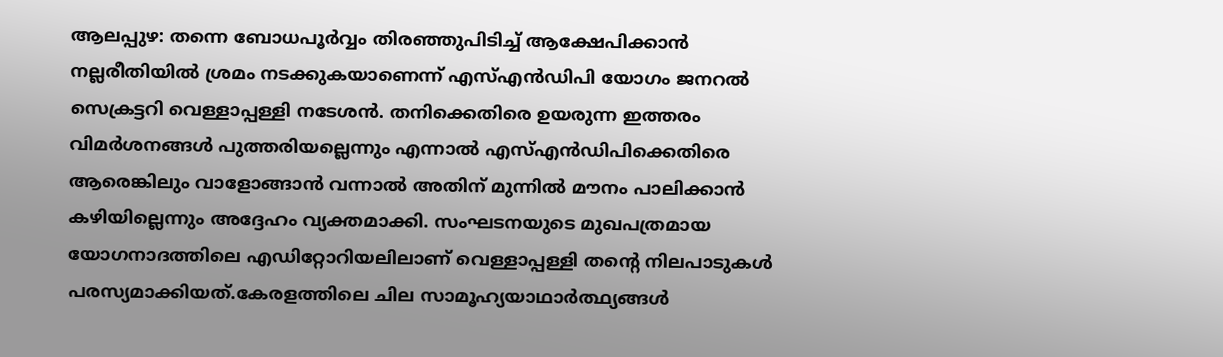ആലപ്പുഴ: തന്നെ ബോധപൂർവ്വം തിരഞ്ഞുപിടിച്ച് ആക്ഷേപിക്കാൻ
നല്ലരീതിയിൽ ശ്രമം നടക്കുകയാണെന്ന് എസ്എൻഡിപി യോഗം ജനറൽ സെക്രട്ടറി വെള്ളാപ്പള്ളി നടേശൻ. തനിക്കെതിരെ ഉയരുന്ന ഇത്തരം വിമർശനങ്ങൾ പുത്തരിയല്ലെന്നും എന്നാൽ എസ്എൻഡിപിക്കെതിരെ ആരെങ്കിലും വാളോങ്ങാൻ വന്നാൽ അതിന് മുന്നിൽ മൗനം പാലിക്കാൻ കഴിയില്ലെന്നും അദ്ദേഹം വ്യക്തമാക്കി. സംഘടനയുടെ മുഖപത്രമായ യോഗനാദത്തിലെ എഡിറ്റോറിയലിലാണ് വെള്ളാപ്പള്ളി തന്റെ നിലപാടുകൾ പരസ്യമാക്കിയത്.കേരളത്തിലെ ചില സാമൂഹ്യയാഥാർത്ഥ്യങ്ങൾ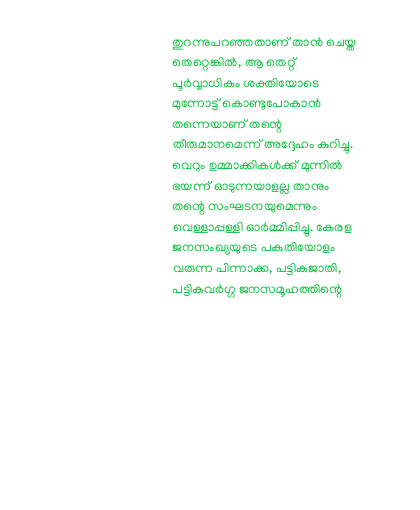തുറന്നുപറഞ്ഞതാണ് താൻ ചെയ്ത തെറ്റെങ്കിൽ, ആ തെറ്റ് പൂർവ്വാധികം ശക്തിയോടെ മുന്നോട്ട് കൊണ്ടുപോകാൻ തന്നെയാണ് തന്റെ തീരുമാനമെന്ന് അദ്ദേഹം കുറിച്ചു. വെറും ഉമ്മാക്കികൾക്ക് മുന്നിൽ ഭയന്ന് ഓടുന്നയാളല്ല താനും തന്റെ സംഘടനയുമെന്നും വെള്ളാപ്പള്ളി ഓർമ്മിപ്പിച്ചു. കേരള ജനസംഖ്യയുടെ പകുതിയോളം വരുന്ന പിന്നാക്ക, പട്ടികജാതി, പട്ടികവർഗ്ഗ ജനസമൂഹത്തിന്റെ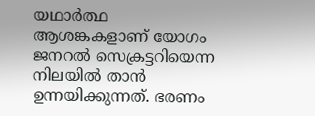യഥാർത്ഥ ആശങ്കകളാണ് യോഗം ജനറൽ സെക്രട്ടറിയെന്ന നിലയിൽ താൻ ഉന്നയിക്കുന്നത്. ഭരണം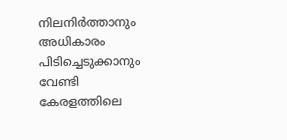നിലനിർത്താനും അധികാരം പിടിച്ചെടുക്കാനും വേണ്ടി കേരളത്തിലെ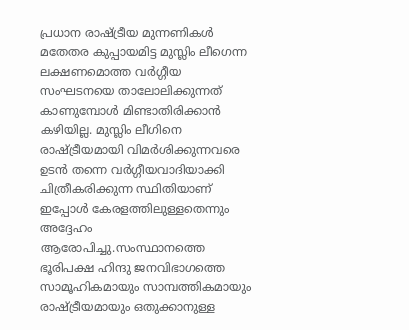പ്രധാന രാഷ്ട്രീയ മുന്നണികൾ മതേതര കുപ്പായമിട്ട മുസ്ലിം ലീഗെന്ന ലക്ഷണമൊത്ത വർഗ്ഗീയ സംഘടനയെ താലോലിക്കുന്നത് കാണുമ്പോൾ മിണ്ടാതിരിക്കാൻ കഴിയില്ല. മുസ്ലിം ലീഗിനെ രാഷ്ട്രീയമായി വിമർശിക്കുന്നവരെ ഉടൻ തന്നെ വർഗ്ഗീയവാദിയാക്കി ചിത്രീകരിക്കുന്ന സ്ഥിതിയാണ് ഇപ്പോൾ കേരളത്തിലുള്ളതെന്നും അദ്ദേഹം ആരോപിച്ചു.സംസ്ഥാനത്തെ ഭൂരിപക്ഷ ഹിന്ദു ജനവിഭാഗത്തെ സാമൂഹികമായും സാമ്പത്തികമായും രാഷ്ട്രീയമായും ഒതുക്കാനുള്ള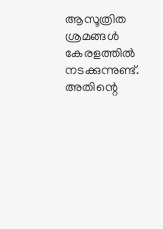ആസൂത്രിത ശ്രമങ്ങൾ കേരളത്തിൽ നടക്കുന്നുണ്ട്. അതിന്റെ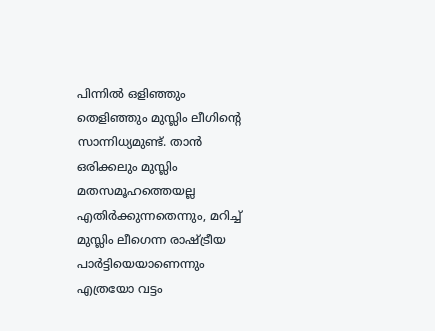പിന്നിൽ ഒളിഞ്ഞും തെളിഞ്ഞും മുസ്ലിം ലീഗിന്റെ സാന്നിധ്യമുണ്ട്. താൻ ഒരിക്കലും മുസ്ലിം മതസമൂഹത്തെയല്ല എതിർക്കുന്നതെന്നും, മറിച്ച് മുസ്ലിം ലീഗെന്ന രാഷ്ട്രീയ പാർട്ടിയെയാണെന്നും എത്രയോ വട്ടം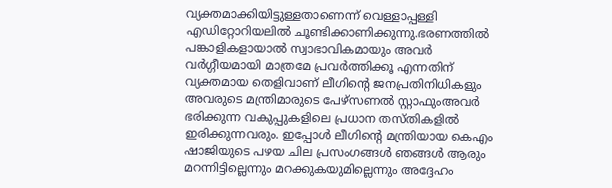വ്യക്തമാക്കിയിട്ടുള്ളതാണെന്ന് വെള്ളാപ്പള്ളി എഡിറ്റോറിയലിൽ ചൂണ്ടിക്കാണിക്കുന്നു.ഭരണത്തിൽ പങ്കാളികളായാൽ സ്വാഭാവികമായും അവർ വർഗ്ഗീയമായി മാത്രമേ പ്രവർത്തിക്കൂ എന്നതിന് വ്യക്തമായ തെളിവാണ് ലീഗിന്റെ ജനപ്രതിനിധികളും അവരുടെ മന്ത്രിമാരുടെ പേഴ്സണൽ സ്റ്റാഫുംഅവർ ഭരിക്കുന്ന വകുപ്പുകളിലെ പ്രധാന തസ്തികളിൽ ഇരിക്കുന്നവരും. ഇപ്പോൾ ലീഗിന്റെ മന്ത്രിയായ കെഎം ഷാജിയുടെ പഴയ ചില പ്രസംഗങ്ങൾ ഞങ്ങൾ ആരും മറന്നിട്ടില്ലെന്നും മറക്കുകയുമില്ലെന്നും അദ്ദേഹം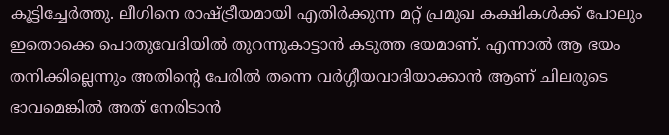കൂട്ടിച്ചേർത്തു. ലീഗിനെ രാഷ്ട്രീയമായി എതിർക്കുന്ന മറ്റ് പ്രമുഖ കക്ഷികൾക്ക് പോലും ഇതൊക്കെ പൊതുവേദിയിൽ തുറന്നുകാട്ടാൻ കടുത്ത ഭയമാണ്. എന്നാൽ ആ ഭയം തനിക്കില്ലെന്നും അതിന്റെ പേരിൽ തന്നെ വർഗ്ഗീയവാദിയാക്കാൻ ആണ് ചിലരുടെ ഭാവമെങ്കിൽ അത് നേരിടാൻ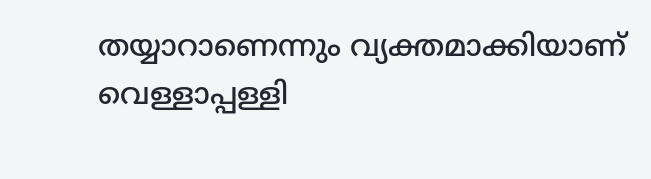തയ്യാറാണെന്നും വ്യക്തമാക്കിയാണ് വെള്ളാപ്പള്ളി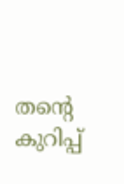തന്റെ കുറിപ്പ്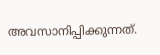അവസാനിപ്പിക്കുന്നത്.